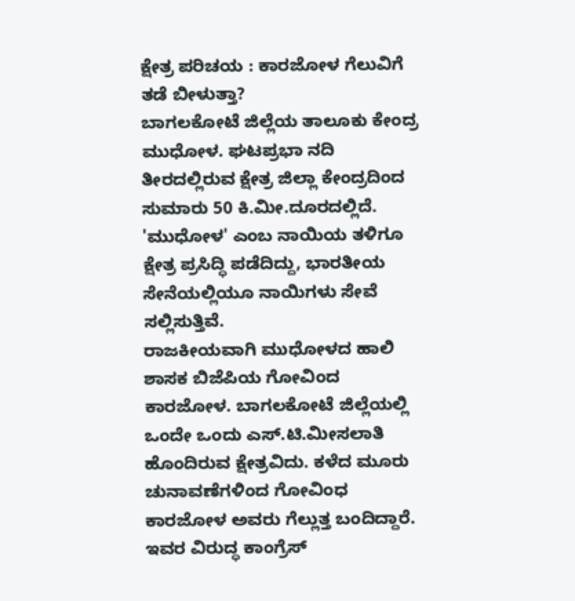ಕ್ಷೇತ್ರ ಪರಿಚಯ : ಕಾರಜೋಳ ಗೆಲುವಿಗೆ ತಡೆ ಬೀಳುತ್ತಾ?
ಬಾಗಲಕೋಟೆ ಜಿಲ್ಲೆಯ ತಾಲೂಕು ಕೇಂದ್ರ ಮುಧೋಳ. ಘಟಪ್ರಭಾ ನದಿ ತೀರದಲ್ಲಿರುವ ಕ್ಷೇತ್ರ ಜಿಲ್ಲಾ ಕೇಂದ್ರದಿಂದ ಸುಮಾರು 50 ಕಿ.ಮೀ.ದೂರದಲ್ಲಿದೆ. 'ಮುಧೋಳ' ಎಂಬ ನಾಯಿಯ ತಳಿಗೂ ಕ್ಷೇತ್ರ ಪ್ರಸಿದ್ಧಿ ಪಡೆದಿದ್ದು, ಭಾರತೀಯ ಸೇನೆಯಲ್ಲಿಯೂ ನಾಯಿಗಳು ಸೇವೆ ಸಲ್ಲಿಸುತ್ತಿವೆ.
ರಾಜಕೀಯವಾಗಿ ಮುಧೋಳದ ಹಾಲಿ ಶಾಸಕ ಬಿಜೆಪಿಯ ಗೋವಿಂದ ಕಾರಜೋಳ. ಬಾಗಲಕೋಟೆ ಜಿಲ್ಲೆಯಲ್ಲಿ ಒಂದೇ ಒಂದು ಎಸ್.ಟಿ.ಮೀಸಲಾತಿ ಹೊಂದಿರುವ ಕ್ಷೇತ್ರವಿದು. ಕಳೆದ ಮೂರು ಚುನಾವಣೆಗಳಿಂದ ಗೋವಿಂಧ ಕಾರಜೋಳ ಅವರು ಗೆಲ್ಲುತ್ತ ಬಂದಿದ್ದಾರೆ. ಇವರ ವಿರುದ್ಧ ಕಾಂಗ್ರೆಸ್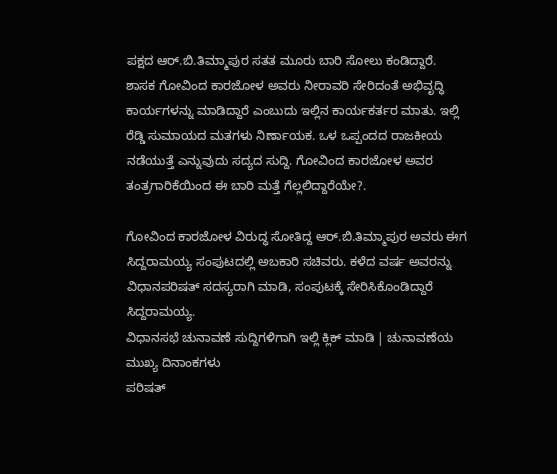ಪಕ್ಷದ ಆರ್.ಬಿ.ತಿಮ್ಮಾಪುರ ಸತತ ಮೂರು ಬಾರಿ ಸೋಲು ಕಂಡಿದ್ದಾರೆ.
ಶಾಸಕ ಗೋವಿಂದ ಕಾರಜೋಳ ಅವರು ನೀರಾವರಿ ಸೇರಿದಂತೆ ಅಭಿವೃದ್ಧಿ ಕಾರ್ಯಗಳನ್ನು ಮಾಡಿದ್ದಾರೆ ಎಂಬುದು ಇಲ್ಲಿನ ಕಾರ್ಯಕರ್ತರ ಮಾತು. ಇಲ್ಲಿ ರೆಡ್ಡಿ ಸುಮಾಯದ ಮತಗಳು ನಿರ್ಣಾಯಕ. ಒಳ ಒಪ್ಪಂದದ ರಾಜಕೀಯ ನಡೆಯುತ್ತೆ ಎನ್ನುವುದು ಸದ್ಯದ ಸುದ್ದಿ. ಗೋವಿಂದ ಕಾರಜೋಳ ಅವರ ತಂತ್ರಗಾರಿಕೆಯಿಂದ ಈ ಬಾರಿ ಮತ್ತೆ ಗೆಲ್ಲಲಿದ್ದಾರೆಯೇ?.

ಗೋವಿಂದ ಕಾರಜೋಳ ವಿರುದ್ಧ ಸೋತಿದ್ದ ಆರ್.ಬಿ.ತಿಮ್ಮಾಪುರ ಅವರು ಈಗ ಸಿದ್ದರಾಮಯ್ಯ ಸಂಪುಟದಲ್ಲಿ ಅಬಕಾರಿ ಸಚಿವರು. ಕಳೆದ ವರ್ಷ ಅವರನ್ನು ವಿಧಾನಪರಿಷತ್ ಸದಸ್ಯರಾಗಿ ಮಾಡಿ, ಸಂಪುಟಕ್ಕೆ ಸೇರಿಸಿಕೊಂಡಿದ್ದಾರೆ ಸಿದ್ದರಾಮಯ್ಯ.
ವಿಧಾನಸಭೆ ಚುನಾವಣೆ ಸುದ್ದಿಗಳಿಗಾಗಿ ಇಲ್ಲಿ ಕ್ಲಿಕ್ ಮಾಡಿ | ಚುನಾವಣೆಯ ಮುಖ್ಯ ದಿನಾಂಕಗಳು
ಪರಿಷತ್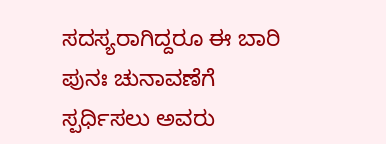ಸದಸ್ಯರಾಗಿದ್ದರೂ ಈ ಬಾರಿ ಪುನಃ ಚುನಾವಣೆಗೆ ಸ್ಪರ್ಧಿಸಲು ಅವರು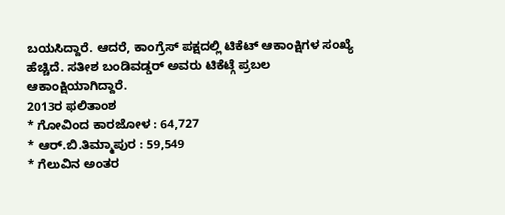ಬಯಸಿದ್ದಾರೆ. ಆದರೆ, ಕಾಂಗ್ರೆಸ್ ಪಕ್ಷದಲ್ಲಿ ಟಿಕೆಟ್ ಆಕಾಂಕ್ಷಿಗಳ ಸಂಖ್ಯೆ ಹೆಚ್ಚಿದೆ. ಸತೀಶ ಬಂಡಿವಡ್ಡರ್ ಅವರು ಟಿಕೆಟ್ಗೆ ಪ್ರಬಲ ಆಕಾಂಕ್ಷಿಯಾಗಿದ್ದಾರೆ.
2013ರ ಫಲಿತಾಂಶ
* ಗೋವಿಂದ ಕಾರಜೋಳ : 64,727
* ಆರ್.ಬಿ.ತಿಮ್ಮಾಪುರ : 59,549
* ಗೆಲುವಿನ ಅಂತರ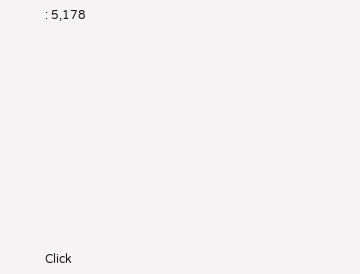: 5,178












Click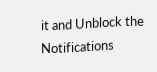it and Unblock the Notifications